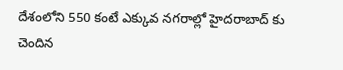దేశంలోని 550 కంటే ఎక్కువ నగరాల్లో హైదరాబాద్ కు చెందిన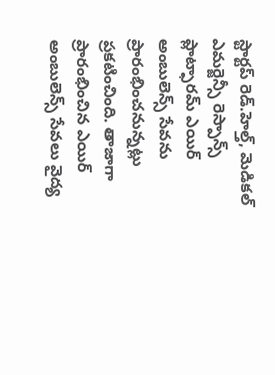స్టార్టప్ రెడ్.హెల్త్, మెడికల్ ఎమర్జెన్సీ రెస్పాన్స్ ప్లాట్ఫారమ్ ఎయిర్ అంబులెన్స్ సేవను ప్రారంభించనున్నట్లు ప్రకటించింది. తాజాగా ప్రారంభించిన ఎయిర్ అంబులెన్స్ సేవలు వైద్య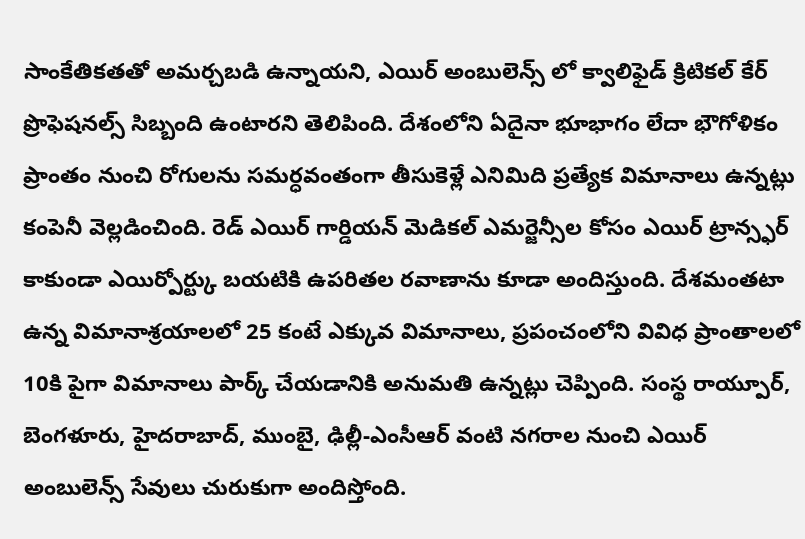సాంకేతికతతో అమర్చబడి ఉన్నాయని, ఎయిర్ అంబులెన్స్ లో క్వాలిఫైడ్ క్రిటికల్ కేర్ ప్రొఫెషనల్స్ సిబ్బంది ఉంటారని తెలిపింది. దేశంలోని ఏదైనా భూభాగం లేదా భౌగోళికం ప్రాంతం నుంచి రోగులను సమర్ధవంతంగా తీసుకెళ్లే ఎనిమిది ప్రత్యేక విమానాలు ఉన్నట్లు కంపెనీ వెల్లడించింది. రెడ్ ఎయిర్ గార్డియన్ మెడికల్ ఎమర్జెన్సీల కోసం ఎయిర్ ట్రాన్స్ఫర్ కాకుండా ఎయిర్పోర్ట్కు బయటికి ఉపరితల రవాణాను కూడా అందిస్తుంది. దేశమంతటా ఉన్న విమానాశ్రయాలలో 25 కంటే ఎక్కువ విమానాలు, ప్రపంచంలోని వివిధ ప్రాంతాలలో 10కి పైగా విమానాలు పార్క్ చేయడానికి అనుమతి ఉన్నట్లు చెప్పింది. సంస్థ రాయ్పూర్, బెంగళూరు, హైదరాబాద్, ముంబై, ఢిల్లీ-ఎంసీఆర్ వంటి నగరాల నుంచి ఎయిర్ అంబులెన్స్ సేవులు చురుకుగా అందిస్తోంది.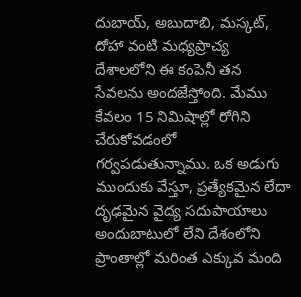దుబాయ్, అబుదాబి, మస్కట్, దోహా వంటి మధ్యప్రాచ్య దేశాలలోని ఈ కంపెనీ తన సేవలను అందజేస్తోంది. మేము కేవలం 15 నిమిషాల్లో రోగిని చేరుకోవడంలో గర్వపడుతున్నాము. ఒక అడుగు ముందుకు వేస్తూ, ప్రత్యేకమైన లేదా దృఢమైన వైద్య సదుపాయాలు అందుబాటులో లేని దేశంలోని ప్రాంతాల్లో మరింత ఎక్కువ మంది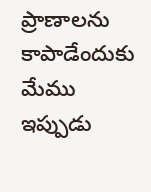ప్రాణాలను కాపాడేందుకు మేము ఇప్పుడు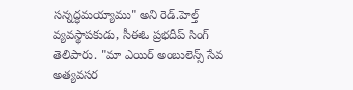సన్నద్ధమయ్యాము" అని రెడ్.హెల్త్ వ్యవస్థాపకుడు, సీఈఓ ప్రభదీప్ సింగ్ తెలిపారు. "మా ఎయిర్ అంబులెన్స్ సేవ అత్యవసర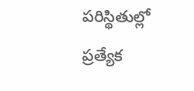పరిస్థితుల్లో ప్రత్యేక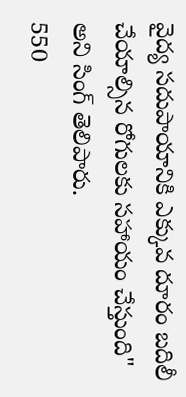వైద్య సదుపాయానికి ఎక్కువ దూరం బదిలీ చేయాల్సిన రోగులకు సహాయం చేస్తుంది" అని సింగ్ తెలిపారు.
550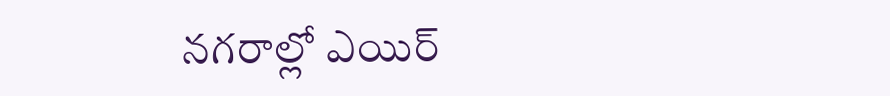నగరాల్లో ఎయిర్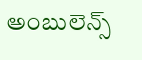అంబులెన్స్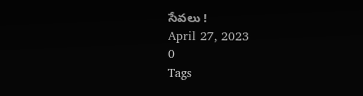సేవలు !
April 27, 2023
0
Tags